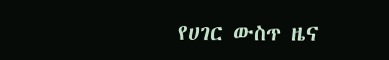የሀገር ውስጥ ዜና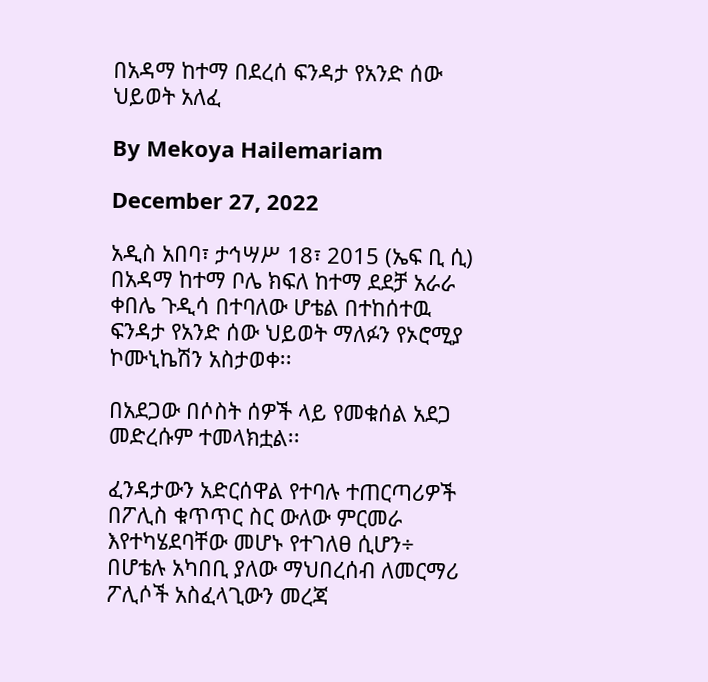በአዳማ ከተማ በደረሰ ፍንዳታ የአንድ ሰው ህይወት አለፈ

By Mekoya Hailemariam

December 27, 2022

አዲስ አበባ፣ ታኅሣሥ 18፣ 2015 (ኤፍ ቢ ሲ) በአዳማ ከተማ ቦሌ ክፍለ ከተማ ደደቻ አራራ ቀበሌ ጉዲሳ በተባለው ሆቴል በተከሰተዉ ፍንዳታ የአንድ ሰው ህይወት ማለፉን የኦሮሚያ ኮሙኒኬሽን አስታወቀ፡፡

በአደጋው በሶስት ሰዎች ላይ የመቁሰል አደጋ መድረሱም ተመላክቷል፡፡

ፈንዳታውን አድርሰዋል የተባሉ ተጠርጣሪዎች በፖሊስ ቁጥጥር ስር ውለው ምርመራ እየተካሄደባቸው መሆኑ የተገለፀ ሲሆን÷ በሆቴሉ አካበቢ ያለው ማህበረሰብ ለመርማሪ ፖሊሶች አስፈላጊውን መረጃ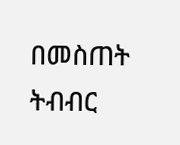በመስጠት ትብብር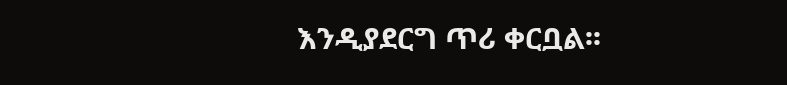እንዲያደርግ ጥሪ ቀርቧል፡፡